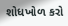શોધખોળ કરો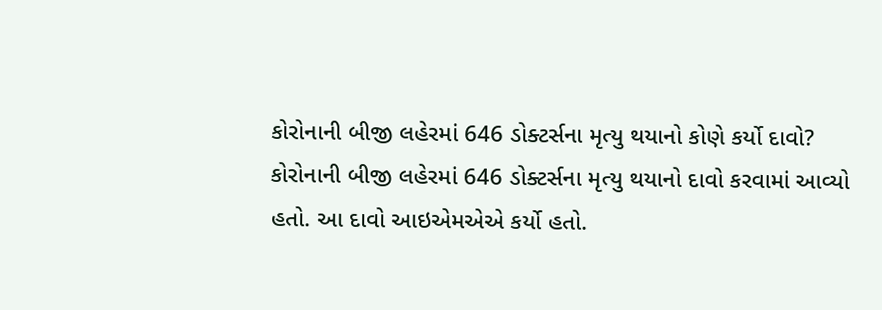કોરોનાની બીજી લહેરમાં 646 ડોક્ટર્સના મૃત્યુ થયાનો કોણે કર્યો દાવો?
કોરોનાની બીજી લહેરમાં 646 ડોક્ટર્સના મૃત્યુ થયાનો દાવો કરવામાં આવ્યો હતો. આ દાવો આઇએમએએ કર્યો હતો.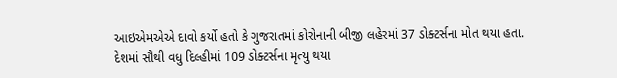આઇએમએએ દાવો કર્યો હતો કે ગુજરાતમાં કોરોનાની બીજી લહેરમાં 37 ડોક્ટર્સના મોત થયા હતા. દેશમાં સૌથી વધુ દિલ્હીમાં 109 ડોક્ટર્સના મૃત્યુ થયા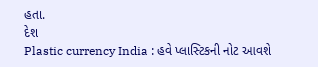હતા.
દેશ
Plastic currency India : હવે પ્લાસ્ટિકની નોટ આવશે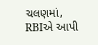ચલણમાં, RBIએ આપી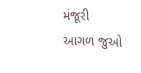મંજૂરી
આગળ જુઓ